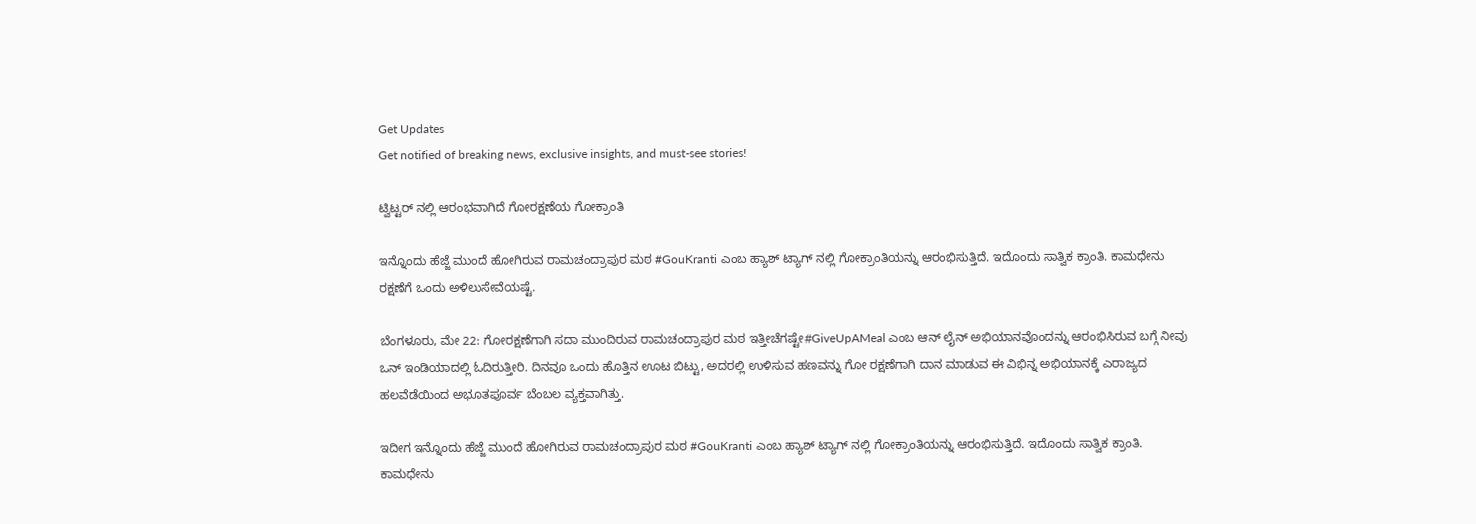Get Updates
Get notified of breaking news, exclusive insights, and must-see stories!

ಟ್ವಿಟ್ಟರ್ ನಲ್ಲಿ ಆರಂಭವಾಗಿದೆ ಗೋರಕ್ಷಣೆಯ ಗೋಕ್ರಾಂತಿ

ಇನ್ನೊಂದು ಹೆಜ್ಜೆ ಮುಂದೆ ಹೋಗಿರುವ ರಾಮಚಂದ್ರಾಪುರ ಮಠ #GouKranti ಎಂಬ ಹ್ಯಾಶ್ ಟ್ಯಾಗ್ ನಲ್ಲಿ ಗೋಕ್ರಾಂತಿಯನ್ನು ಆರಂಭಿಸುತ್ತಿದೆ. ಇದೊಂದು ಸಾತ್ವಿಕ ಕ್ರಾಂತಿ. ಕಾಮಧೇನು ರಕ್ಷಣೆಗೆ ಒಂದು ಅಳಿಲುಸೇವೆಯಷ್ಟೆ.

ಬೆಂಗಳೂರು, ಮೇ 22: ಗೋರಕ್ಷಣೆಗಾಗಿ ಸದಾ ಮುಂದಿರುವ ರಾಮಚಂದ್ರಾಪುರ ಮಠ ಇತ್ತೀಚೆಗಷ್ಟೇ#GiveUpAMeal ಎಂಬ ಆನ್ ಲೈನ್ ಅಭಿಯಾನವೊಂದನ್ನು ಆರಂಭಿಸಿರುವ ಬಗ್ಗೆ ನೀವು ಒನ್ ಇಂಡಿಯಾದಲ್ಲಿ ಓದಿರುತ್ತೀರಿ. ದಿನವೂ ಒಂದು ಹೊತ್ತಿನ ಊಟ ಬಿಟ್ಟು, ಅದರಲ್ಲಿ ಉಳಿಸುವ ಹಣವನ್ನು ಗೋ ರಕ್ಷಣೆಗಾಗಿ ದಾನ ಮಾಡುವ ಈ ವಿಭಿನ್ನ ಅಭಿಯಾನಕ್ಕೆ ಎರಾಜ್ಯದ ಹಲವೆಡೆಯಿಂದ ಅಭೂತಪೂರ್ವ ಬೆಂಬಲ ವ್ಯಕ್ತವಾಗಿತ್ತು.

ಇದೀಗ ಇನ್ನೊಂದು ಹೆಜ್ಜೆ ಮುಂದೆ ಹೋಗಿರುವ ರಾಮಚಂದ್ರಾಪುರ ಮಠ #GouKranti ಎಂಬ ಹ್ಯಾಶ್ ಟ್ಯಾಗ್ ನಲ್ಲಿ ಗೋಕ್ರಾಂತಿಯನ್ನು ಆರಂಭಿಸುತ್ತಿದೆ. ಇದೊಂದು ಸಾತ್ವಿಕ ಕ್ರಾಂತಿ. ಕಾಮಧೇನು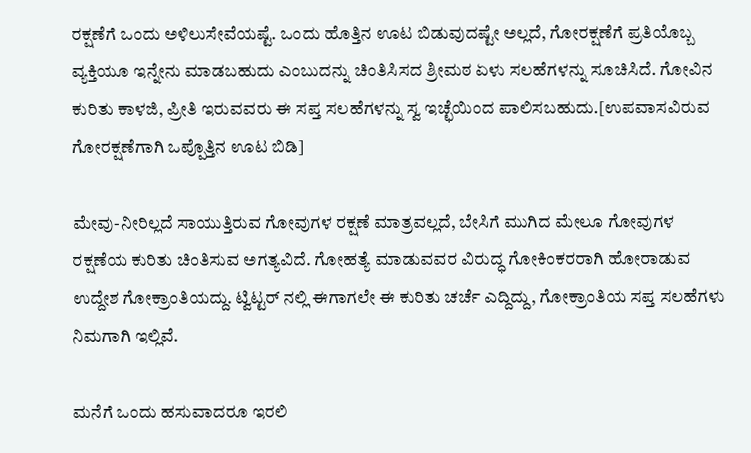ರಕ್ಷಣೆಗೆ ಒಂದು ಅಳಿಲುಸೇವೆಯಷ್ಟೆ. ಒಂದು ಹೊತ್ತಿನ ಊಟ ಬಿಡುವುದಷ್ಟೇ ಅಲ್ಲದೆ, ಗೋರಕ್ಷಣೆಗೆ ಪ್ರತಿಯೊಬ್ಬ ವ್ಯಕ್ತಿಯೂ ಇನ್ನೇನು ಮಾಡಬಹುದು ಎಂಬುದನ್ನು ಚಿಂತಿಸಿಸದ ಶ್ರೀಮಠ ಏಳು ಸಲಹೆಗಳನ್ನು ಸೂಚಿಸಿದೆ. ಗೋವಿನ ಕುರಿತು ಕಾಳಜಿ, ಪ್ರೀತಿ ಇರುವವರು ಈ ಸಪ್ತ ಸಲಹೆಗಳನ್ನು ಸ್ವ ಇಚ್ಛೆಯಿಂದ ಪಾಲಿಸಬಹುದು.[ಉಪವಾಸವಿರುವ ಗೋರಕ್ಷಣೆಗಾಗಿ ಒಪ್ಪೊತ್ತಿನ ಊಟ ಬಿಡಿ]

ಮೇವು-ನೀರಿಲ್ಲದೆ ಸಾಯುತ್ತಿರುವ ಗೋವುಗಳ ರಕ್ಷಣೆ ಮಾತ್ರವಲ್ಲದೆ, ಬೇಸಿಗೆ ಮುಗಿದ ಮೇಲೂ ಗೋವುಗಳ ರಕ್ಷಣೆಯ ಕುರಿತು ಚಿಂತಿಸುವ ಅಗತ್ಯವಿದೆ. ಗೋಹತ್ಯೆ ಮಾಡುವವರ ವಿರುದ್ಧ ಗೋಕಿಂಕರರಾಗಿ ಹೋರಾಡುವ ಉದ್ದೇಶ ಗೋಕ್ರಾಂತಿಯದ್ದು. ಟ್ವಿಟ್ಟರ್ ನಲ್ಲಿ ಈಗಾಗಲೇ ಈ ಕುರಿತು ಚರ್ಚೆ ಎದ್ದಿದ್ದು, ಗೋಕ್ರಾಂತಿಯ ಸಪ್ತ ಸಲಹೆಗಳು ನಿಮಗಾಗಿ ಇಲ್ಲಿವೆ.

ಮನೆಗೆ ಒಂದು ಹಸುವಾದರೂ ಇರಲಿ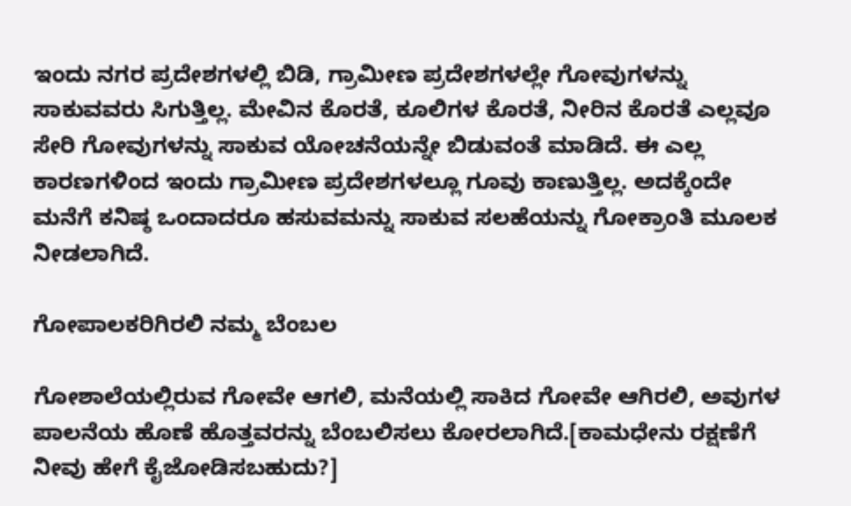ಇಂದು ನಗರ ಪ್ರದೇಶಗಳಲ್ಲಿ ಬಿಡಿ, ಗ್ರಾಮೀಣ ಪ್ರದೇಶಗಳಲ್ಲೇ ಗೋವುಗಳನ್ನು ಸಾಕುವವರು ಸಿಗುತ್ತಿಲ್ಲ. ಮೇವಿನ ಕೊರತೆ, ಕೂಲಿಗಳ ಕೊರತೆ, ನೀರಿನ ಕೊರತೆ ಎಲ್ಲವೂ ಸೇರಿ ಗೋವುಗಳನ್ನು ಸಾಕುವ ಯೋಚನೆಯನ್ನೇ ಬಿಡುವಂತೆ ಮಾಡಿದೆ. ಈ ಎಲ್ಲ ಕಾರಣಗಳಿಂದ ಇಂದು ಗ್ರಾಮೀಣ ಪ್ರದೇಶಗಳಲ್ಲೂ ಗೂವು ಕಾಣುತ್ತಿಲ್ಲ. ಅದಕ್ಕೆಂದೇ ಮನೆಗೆ ಕನಿಷ್ಠ ಒಂದಾದರೂ ಹಸುವಮನ್ನು ಸಾಕುವ ಸಲಹೆಯನ್ನು ಗೋಕ್ರಾಂತಿ ಮೂಲಕ ನೀಡಲಾಗಿದೆ.

ಗೋಪಾಲಕರಿಗಿರಲಿ ನಮ್ಮ ಬೆಂಬಲ

ಗೋಶಾಲೆಯಲ್ಲಿರುವ ಗೋವೇ ಆಗಲಿ, ಮನೆಯಲ್ಲಿ ಸಾಕಿದ ಗೋವೇ ಆಗಿರಲಿ, ಅವುಗಳ ಪಾಲನೆಯ ಹೊಣೆ ಹೊತ್ತವರನ್ನು ಬೆಂಬಲಿಸಲು ಕೋರಲಾಗಿದೆ.[ಕಾಮಧೇನು ರಕ್ಷಣೆಗೆ ನೀವು ಹೇಗೆ ಕೈಜೋಡಿಸಬಹುದು?]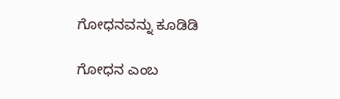ಗೋಧನವನ್ನು ಕೂಡಿಡಿ

ಗೋಧನ ಎಂಬ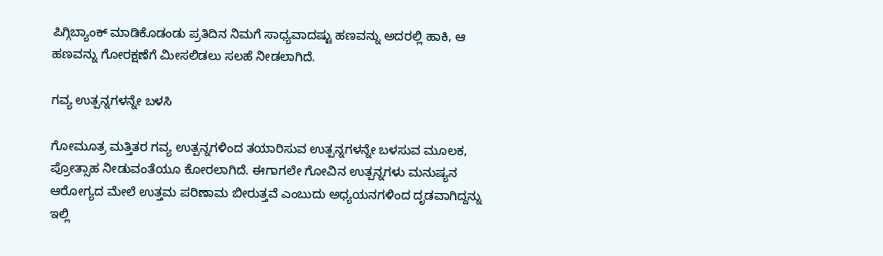ಪಿಗ್ಗಿಬ್ಯಾಂಕ್ ಮಾಡಿಕೊಡಂಡು ಪ್ರತಿದಿನ ನಿಮಗೆ ಸಾಧ್ಯವಾದಷ್ಟು ಹಣವನ್ನು ಅದರಲ್ಲಿ ಹಾಕಿ, ಆ ಹಣವನ್ನು ಗೋರಕ್ಷಣೆಗೆ ಮೀಸಲಿಡಲು ಸಲಹೆ ನೀಡಲಾಗಿದೆ.

ಗವ್ಯ ಉತ್ಪನ್ನಗಳನ್ನೇ ಬಳಸಿ

ಗೋಮೂತ್ರ ಮತ್ತಿತರ ಗವ್ಯ ಉತ್ಪನ್ನಗಳಿಂದ ತಯಾರಿಸುವ ಉತ್ಪನ್ನಗಳನ್ನೇ ಬಳಸುವ ಮೂಲಕ, ಪ್ರೋತ್ಸಾಹ ನೀಡುವಂತೆಯೂ ಕೋರಲಾಗಿದೆ. ಈಗಾಗಲೇ ಗೋವಿನ ಉತ್ಪನ್ನಗಳು ಮನುಷ್ಯನ ಆರೋಗ್ಯದ ಮೇಲೆ ಉತ್ತಮ ಪರಿಣಾಮ ಬೀರುತ್ತವೆ ಎಂಬುದು ಅಧ್ಯಯನಗಳಿಂದ ದೃಡವಾಗಿದ್ದನ್ನು ಇಲ್ಲಿ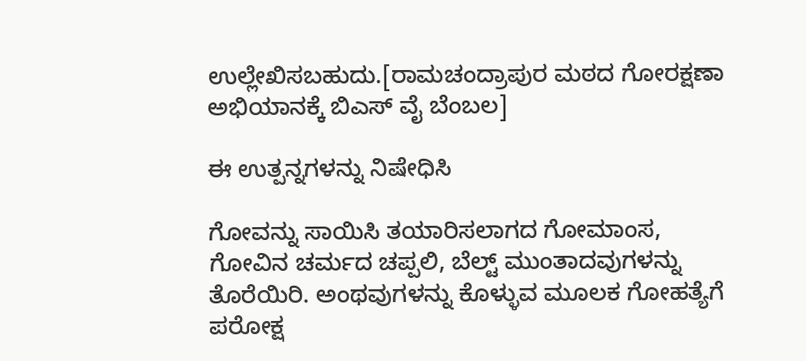ಉಲ್ಲೇಖಿಸಬಹುದು.[ರಾಮಚಂದ್ರಾಪುರ ಮಠದ ಗೋರಕ್ಷಣಾ ಅಭಿಯಾನಕ್ಕೆ ಬಿಎಸ್ ವೈ ಬೆಂಬಲ]

ಈ ಉತ್ಪನ್ನಗಳನ್ನು ನಿಷೇಧಿಸಿ

ಗೋವನ್ನು ಸಾಯಿಸಿ ತಯಾರಿಸಲಾಗದ ಗೋಮಾಂಸ, ಗೋವಿನ ಚರ್ಮದ ಚಪ್ಪಲಿ, ಬೆಲ್ಟ್ ಮುಂತಾದವುಗಳನ್ನು ತೊರೆಯಿರಿ. ಅಂಥವುಗಳನ್ನು ಕೊಳ್ಳುವ ಮೂಲಕ ಗೋಹತ್ಯೆಗೆ ಪರೋಕ್ಷ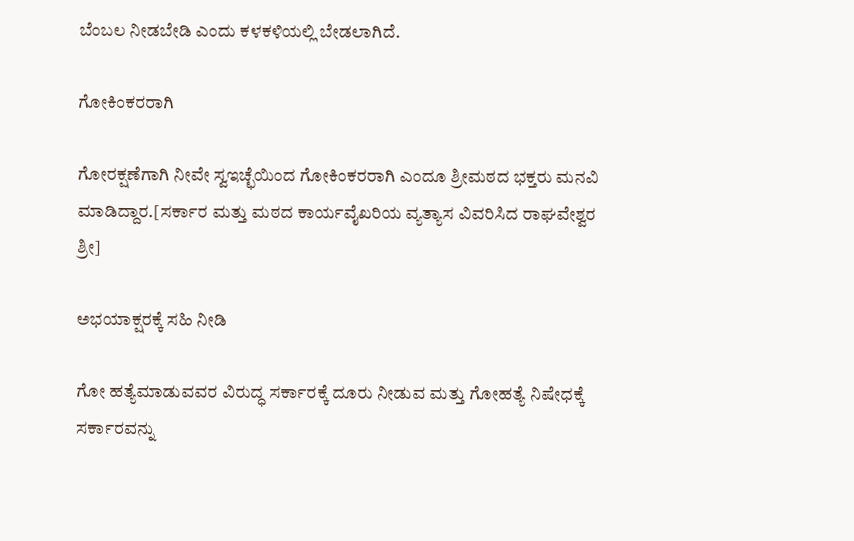ಬೆಂಬಲ ನೀಡಬೇಡಿ ಎಂದು ಕಳಕಳಿಯಲ್ಲಿ ಬೇಡಲಾಗಿದೆ.

ಗೋಕಿಂಕರರಾಗಿ

ಗೋರಕ್ಷಣೆಗಾಗಿ ನೀವೇ ಸ್ವಇಚ್ಛೆಯಿಂದ ಗೋಕಿಂಕರರಾಗಿ ಎಂದೂ ಶ್ರೀಮಠದ ಭಕ್ತರು ಮನವಿ ಮಾಡಿದ್ದಾರ.[ಸರ್ಕಾರ ಮತ್ತು ಮಠದ ಕಾರ್ಯವೈಖರಿಯ ವ್ಯತ್ಯಾಸ ವಿವರಿಸಿದ ರಾಘವೇಶ್ವರ ಶ್ರೀ]

ಅಭಯಾಕ್ಷರಕ್ಕೆ ಸಹಿ ನೀಡಿ

ಗೋ ಹತ್ಯೆಮಾಡುವವರ ವಿರುದ್ಧ ಸರ್ಕಾರಕ್ಕೆ ದೂರು ನೀಡುವ ಮತ್ತು ಗೋಹತ್ಯೆ ನಿಷೇಧಕ್ಕೆ ಸರ್ಕಾರವನ್ನು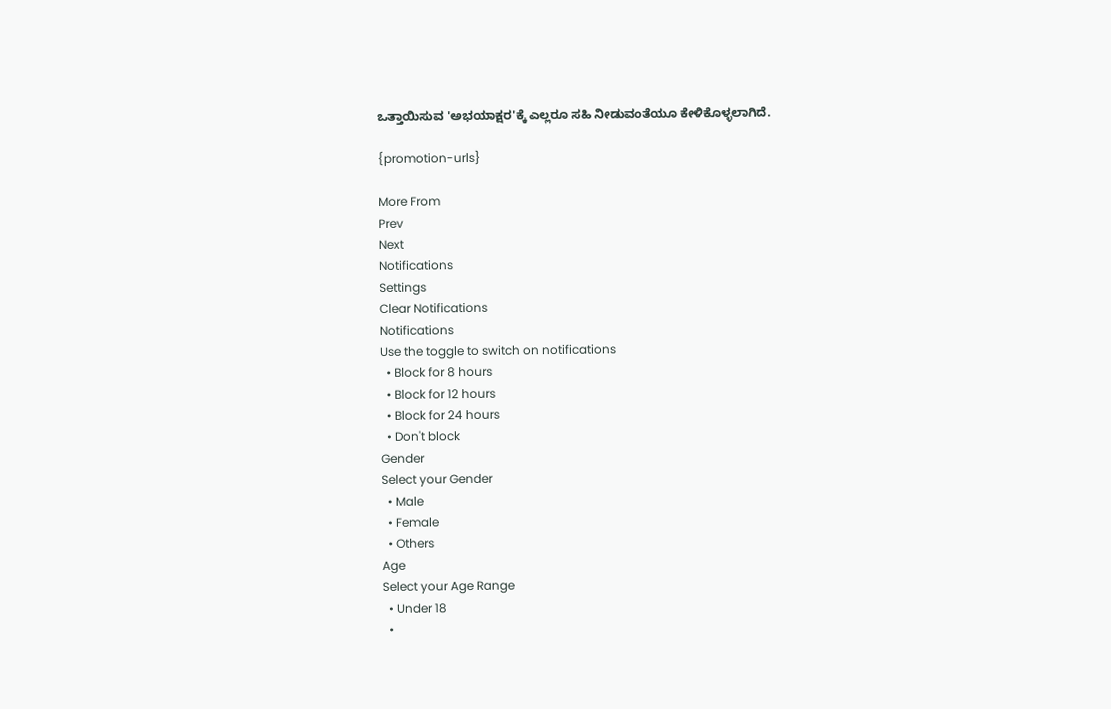ಒತ್ತಾಯಿಸುವ 'ಅಭಯಾಕ್ಷರ'ಕ್ಕೆ ಎಲ್ಲರೂ ಸಹಿ ನೀಡುವಂತೆಯೂ ಕೇಳಿಕೊಳ್ಳಲಾಗಿದೆ.

{promotion-urls}

More From
Prev
Next
Notifications
Settings
Clear Notifications
Notifications
Use the toggle to switch on notifications
  • Block for 8 hours
  • Block for 12 hours
  • Block for 24 hours
  • Don't block
Gender
Select your Gender
  • Male
  • Female
  • Others
Age
Select your Age Range
  • Under 18
  •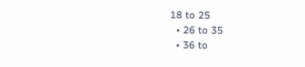18 to 25
  • 26 to 35
  • 36 to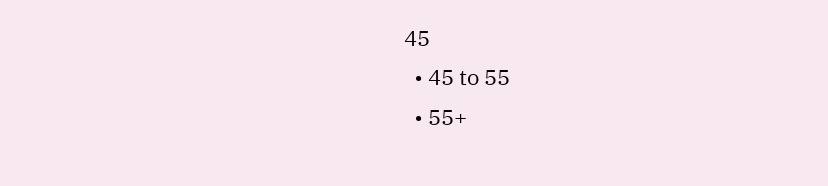45
  • 45 to 55
  • 55+